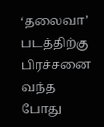‘தலைவா’ படத்திற்கு பிரச்சனை வந்த போது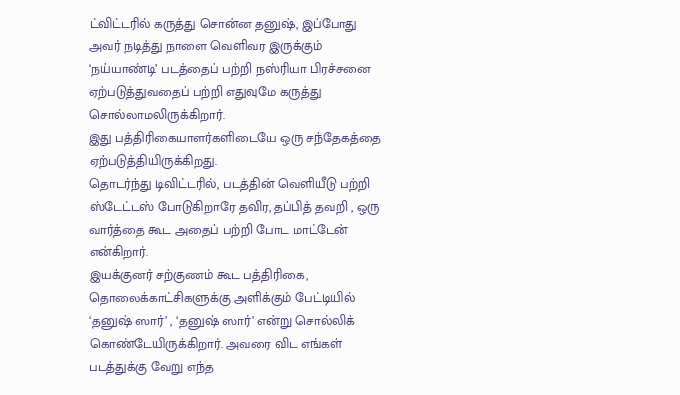ட்விட்டரில் கருத்து சொன்ன தனுஷ், இப்போது அவர் நடித்து நாளை வெளிவர இருக்கும் ‘நய்யாண்டி’ படத்தைப் பற்றி நஸ்ரியா பிரச்சனை ஏற்படுத்துவதைப் பற்றி எதுவுமே கருத்து சொல்லாமலிருக்கிறார்.
இது பத்திரிகையாளர்களிடையே ஒரு சந்தேகத்தை ஏற்படுத்தியிருக்கிறது.
தொடர்ந்து டிவிட்டரில், படத்தின் வெளியீடு பற்றி ஸ்டேட்டஸ் போடுகிறாரே தவிர, தப்பித் தவறி , ஒரு வார்த்தை கூட அதைப் பற்றி போட மாட்டேன் என்கிறார்.
இயக்குனர் சற்குணம் கூட பத்திரிகை, தொலைக்காட்சிகளுக்கு அளிக்கும் பேட்டியில் ‘தனுஷ் ஸார்’ , ‘தனுஷ் ஸார்’ என்று சொல்லிக் கொண்டேயிருக்கிறார். அவரை விட எங்கள் படத்துக்கு வேறு எந்த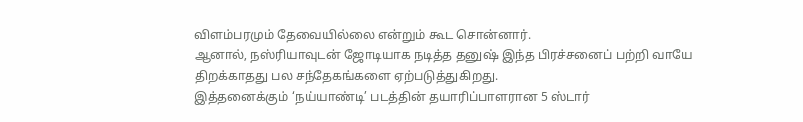விளம்பரமும் தேவையில்லை என்றும் கூட சொன்னார்.
ஆனால், நஸ்ரியாவுடன் ஜோடியாக நடித்த தனுஷ் இந்த பிரச்சனைப் பற்றி வாயே திறக்காதது பல சந்தேகங்களை ஏற்படுத்துகிறது.
இத்தனைக்கும் ‘நய்யாண்டி’ படத்தின் தயாரிப்பாளரான 5 ஸ்டார்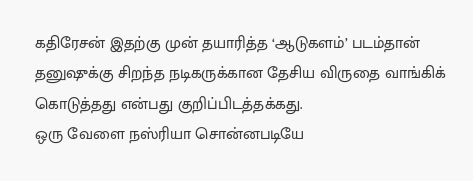கதிரேசன் இதற்கு முன் தயாரித்த ‘ஆடுகளம்’ படம்தான் தனுஷுக்கு சிறந்த நடிகருக்கான தேசிய விருதை வாங்கிக் கொடுத்தது என்பது குறிப்பிடத்தக்கது.
ஒரு வேளை நஸ்ரியா சொன்னபடியே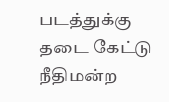படத்துக்கு தடை கேட்டு நீதிமன்ற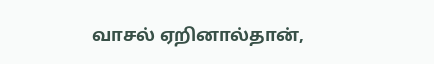வாசல் ஏறினால்தான்,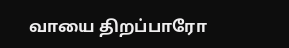வாயை திறப்பாரோ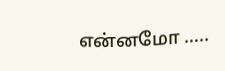என்னமோ …..